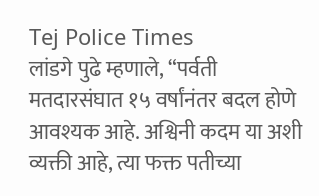Tej Police Times
लांडगे पुढे म्हणाले, “पर्वती मतदारसंघात १५ वर्षांनंतर बदल होणे आवश्यक आहे. अश्विनी कदम या अशी व्यक्ती आहे, त्या फक्त पतीच्या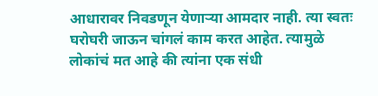आधारावर निवडणून येणाऱ्या आमदार नाही. त्या स्वतः घरोघरी जाऊन चांगलं काम करत आहेत. त्यामुळे लोकांचं मत आहे की त्यांना एक संधी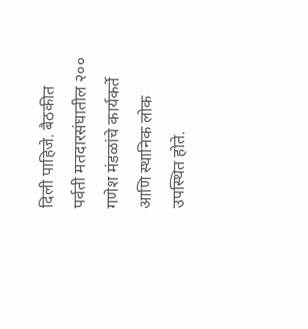दिली पाहिजे. बैठकीत पर्वती मतदारसंघातील २०० गणेश मंडळांचे कार्यकर्ते आणि स्थानिक लोक उपस्थित होते.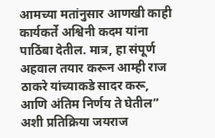आमच्या मतांनुसार आणखी काही कार्यकर्ते अश्विनी कदम यांना पाठिंबा देतील. मात्र, हा संपूर्ण अहवाल तयार करून आम्ही राज ठाकरे यांच्याकडे सादर करू, आणि अंतिम निर्णय ते घेतील” अशी प्रतिक्रिया जयराज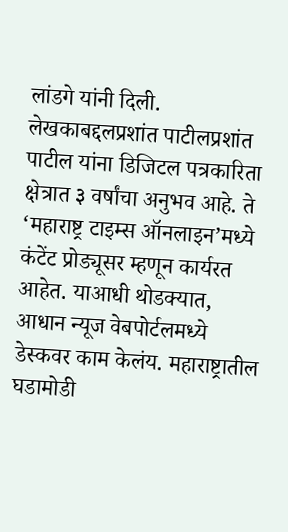लांडगे यांनी दिली.
लेखकाबद्दलप्रशांत पाटीलप्रशांत पाटील यांना डिजिटल पत्रकारिता क्षेत्रात ३ वर्षांचा अनुभव आहे. ते ‘महाराष्ट्र टाइम्स ऑनलाइन’मध्ये कंटेंट प्रोड्यूसर म्हणून कार्यरत आहेत. याआधी थोडक्यात, आधान न्यूज वेबपोर्टलमध्ये डेस्कवर काम केलंय. महाराष्ट्रातील घडामोडी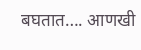बघतात…. आणखी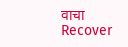वाचा
Recover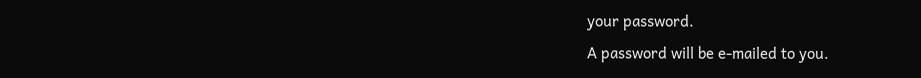your password.
A password will be e-mailed to you.